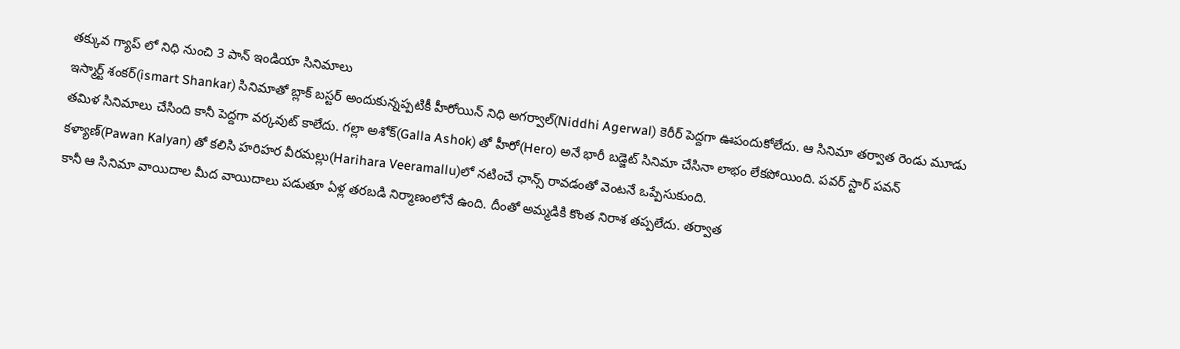తక్కువ గ్యాప్ లో నిధి నుంచి 3 పాన్ ఇండియా సినిమాలు
ఇస్మార్ట్ శంకర్(ismart Shankar) సినిమాతో బ్లాక్ బస్టర్ అందుకున్నప్పటికీ హీరోయిన్ నిధి అగర్వాల్(Niddhi Agerwal) కెరీర్ పెద్దగా ఊపందుకోలేదు. ఆ సినిమా తర్వాత రెండు మూడు తమిళ సినిమాలు చేసింది కానీ పెద్దగా వర్కవుట్ కాలేదు. గల్లా అశోక్(Galla Ashok) తో హీరో(Hero) అనే భారీ బడ్జెట్ సినిమా చేసినా లాభం లేకపోయింది. పవర్ స్టార్ పవన్ కళ్యాణ్(Pawan Kalyan) తో కలిసి హరిహర వీరమల్లు(Harihara Veeramallu)లో నటించే ఛాన్స్ రావడంతో వెంటనే ఒప్పేసుకుంది.
కానీ ఆ సినిమా వాయిదాల మీద వాయిదాలు పడుతూ ఏళ్ల తరబడి నిర్మాణంలోనే ఉంది. దీంతో అమ్మడికి కొంత నిరాశ తప్పలేదు. తర్వాత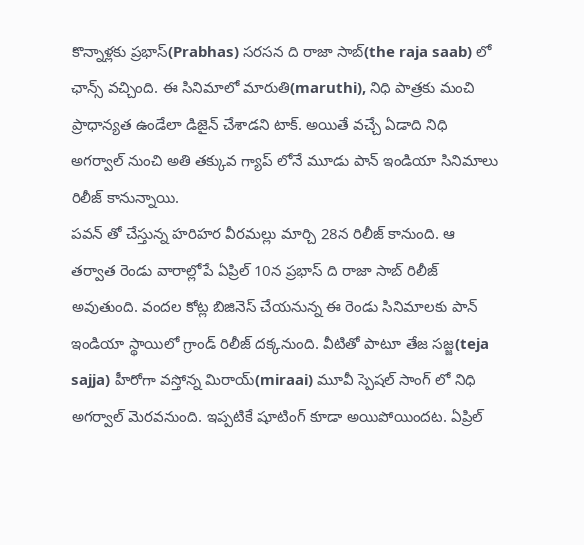కొన్నాళ్లకు ప్రభాస్(Prabhas) సరసన ది రాజా సాబ్(the raja saab) లో ఛాన్స్ వచ్చింది. ఈ సినిమాలో మారుతి(maruthi), నిధి పాత్రకు మంచి ప్రాధాన్యత ఉండేలా డిజైన్ చేశాడని టాక్. అయితే వచ్చే ఏడాది నిధి అగర్వాల్ నుంచి అతి తక్కువ గ్యాప్ లోనే మూడు పాన్ ఇండియా సినిమాలు రిలీజ్ కానున్నాయి.
పవన్ తో చేస్తున్న హరిహర వీరమల్లు మార్చి 28న రిలీజ్ కానుంది. ఆ తర్వాత రెండు వారాల్లోపే ఏప్రిల్ 10న ప్రభాస్ ది రాజా సాబ్ రిలీజ్ అవుతుంది. వందల కోట్ల బిజినెస్ చేయనున్న ఈ రెండు సినిమాలకు పాన్ ఇండియా స్థాయిలో గ్రాండ్ రిలీజ్ దక్కనుంది. వీటితో పాటూ తేజ సజ్జ(teja sajja) హీరోగా వస్తోన్న మిరాయ్(miraai) మూవీ స్పెషల్ సాంగ్ లో నిధి అగర్వాల్ మెరవనుంది. ఇప్పటికే షూటింగ్ కూడా అయిపోయిందట. ఏప్రిల్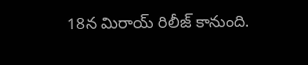18న మిరాయ్ రిలీజ్ కానుంది.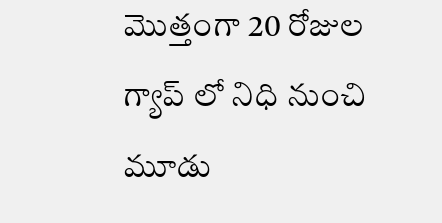మొత్తంగా 20 రోజుల గ్యాప్ లో నిధి నుంచి మూడు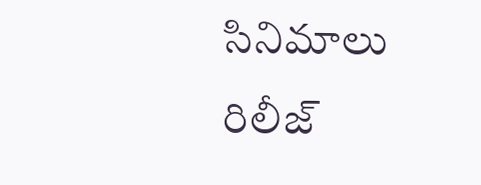సినిమాలు రిలీజ్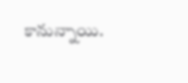కానున్నాయి.